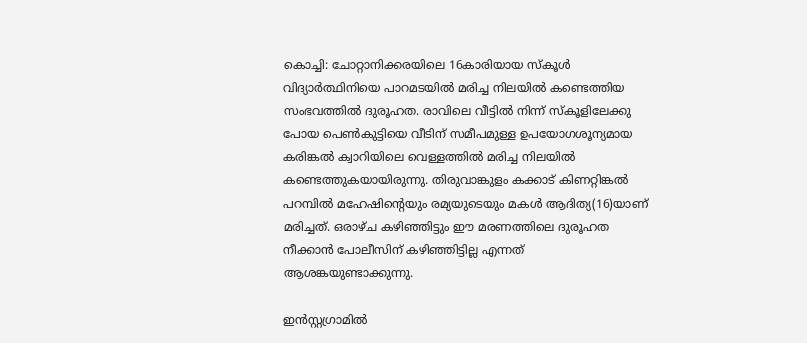കൊച്ചി: ചോറ്റാനിക്കരയിലെ 16കാരിയായ സ്‌കൂള്‍ വിദ്യാര്‍ത്ഥിനിയെ പാറമടയില്‍ മരിച്ച നിലയില്‍ കണ്ടെത്തിയ സംഭവത്തില്‍ ദുരൂഹത. രാവിലെ വീട്ടില്‍ നിന്ന് സ്‌കൂളിലേക്കു പോയ പെണ്‍കുട്ടിയെ വീടിന് സമീപമുള്ള ഉപയോഗശൂന്യമായ കരിങ്കല്‍ ക്വാറിയിലെ വെള്ളത്തില്‍ മരിച്ച നിലയില്‍ കണ്ടെത്തുകയായിരുന്നു. തിരുവാങ്കുളം കക്കാട് കിണറ്റിങ്കല്‍ പറമ്പില്‍ മഹേഷിന്റെയും രമ്യയുടെയും മകള്‍ ആദിത്യ(16)യാണ് മരിച്ചത്. ഒരാഴ്ച കഴിഞ്ഞിട്ടും ഈ മരണത്തിലെ ദുരൂഹത നീക്കാന്‍ പോലീസിന് കഴിഞ്ഞിട്ടില്ല എന്നത് ആശങ്കയുണ്ടാക്കുന്നു.

ഇന്‍സ്റ്റഗ്രാമില്‍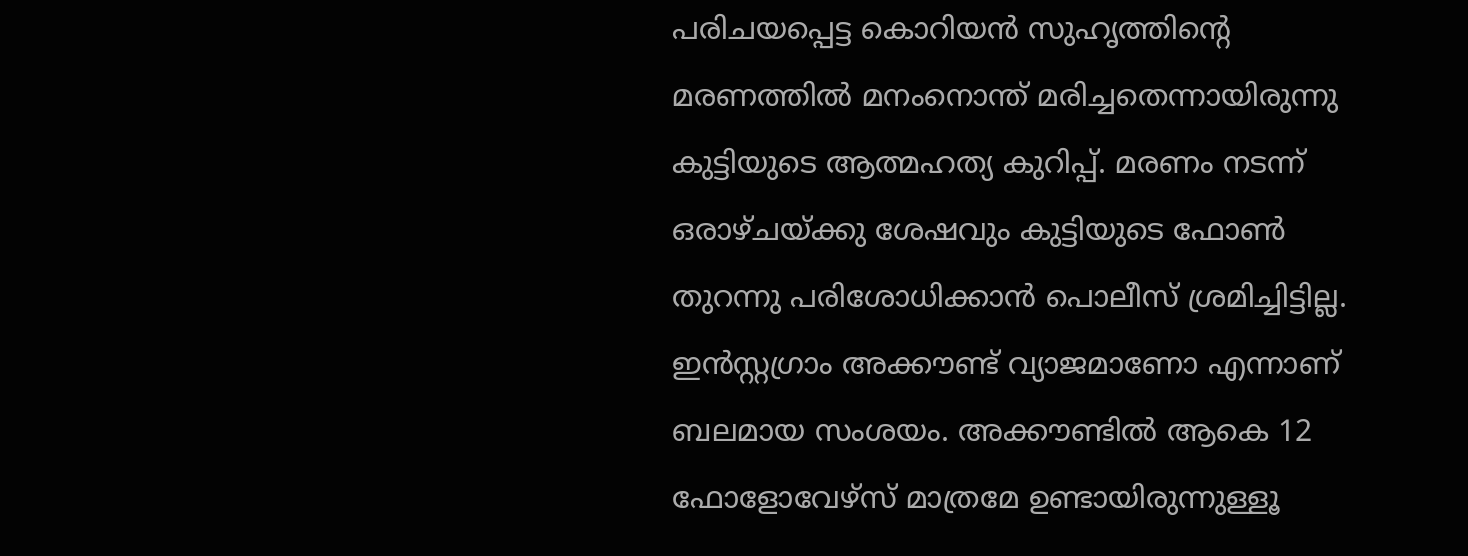പരിചയപ്പെട്ട കൊറിയന്‍ സുഹൃത്തിന്റെ മരണത്തില്‍ മനംനൊന്ത് മരിച്ചതെന്നായിരുന്നു കുട്ടിയുടെ ആത്മഹത്യ കുറിപ്പ്. മരണം നടന്ന് ഒരാഴ്ചയ്ക്കു ശേഷവും കുട്ടിയുടെ ഫോണ്‍ തുറന്നു പരിശോധിക്കാന്‍ പൊലീസ് ശ്രമിച്ചിട്ടില്ല. ഇന്‍സ്റ്റഗ്രാം അക്കൗണ്ട് വ്യാജമാണോ എന്നാണ് ബലമായ സംശയം. അക്കൗണ്ടില്‍ ആകെ 12 ഫോളോവേഴ്‌സ് മാത്രമേ ഉണ്ടായിരുന്നുള്ളൂ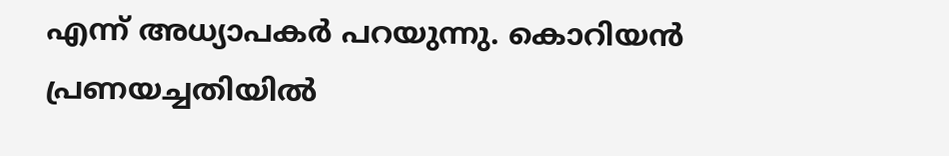എന്ന് അധ്യാപകര്‍ പറയുന്നു. കൊറിയന്‍ പ്രണയച്ചതിയില്‍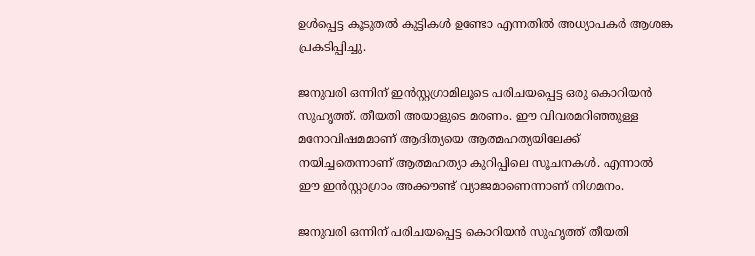ഉള്‍പ്പെട്ട കൂടുതല്‍ കുട്ടികള്‍ ഉണ്ടോ എന്നതില്‍ അധ്യാപകര്‍ ആശങ്ക പ്രകടിപ്പിച്ചു.

ജനുവരി ഒന്നിന് ഇന്‍സ്റ്റഗ്രാമിലൂടെ പരിചയപ്പെട്ട ഒരു കൊറിയന്‍ സുഹൃത്ത്. തീയതി അയാളുടെ മരണം. ഈ വിവരമറിഞ്ഞുള്ള മനോവിഷമമാണ് ആദിത്യയെ ആത്മഹത്യയിലേക്ക് നയിച്ചതെന്നാണ് ആത്മഹത്യാ കുറിപ്പിലെ സൂചനകള്‍. എന്നാല്‍ ഈ ഇന്‍സ്റ്റാഗ്രാം അക്കൗണ്ട് വ്യാജമാണെന്നാണ് നിഗമനം.

ജനുവരി ഒന്നിന് പരിചയപ്പെട്ട കൊറിയന്‍ സുഹൃത്ത് തീയതി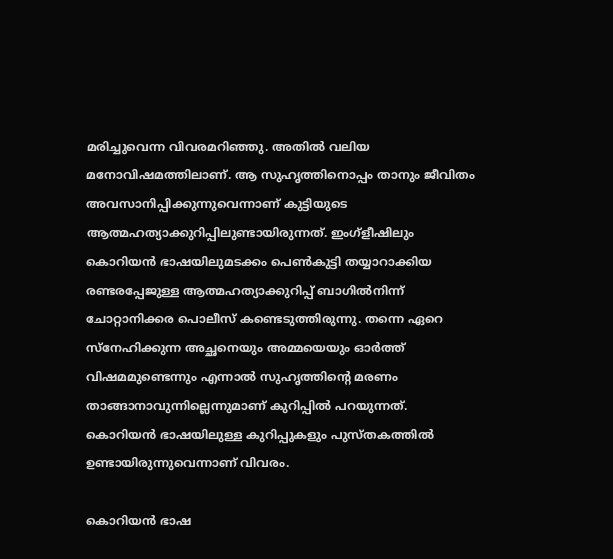മരിച്ചുവെന്ന വിവരമറിഞ്ഞു. അതില്‍ വലിയ മനോവിഷമത്തിലാണ്. ആ സുഹൃത്തിനൊപ്പം താനും ജീവിതം അവസാനിപ്പിക്കുന്നുവെന്നാണ് കുട്ടിയുടെ ആത്മഹത്യാക്കുറിപ്പിലുണ്ടായിരുന്നത്. ഇംഗ്‌ളീഷിലും കൊറിയന്‍ ഭാഷയിലുമടക്കം പെണ്‍കുട്ടി തയ്യാറാക്കിയ രണ്ടരപ്പേജുള്ള ആത്മഹത്യാക്കുറിപ്പ് ബാഗില്‍നിന്ന് ചോറ്റാനിക്കര പൊലീസ് കണ്ടെടുത്തിരുന്നു. തന്നെ ഏറെ സ്‌നേഹിക്കുന്ന അച്ഛനെയും അമ്മയെയും ഓര്‍ത്ത് വിഷമമുണ്ടെന്നും എന്നാല്‍ സുഹൃത്തിന്റെ മരണം താങ്ങാനാവുന്നില്ലെന്നുമാണ് കുറിപ്പില്‍ പറയുന്നത്. കൊറിയന്‍ ഭാഷയിലുള്ള കുറിപ്പുകളും പുസ്തകത്തില്‍ ഉണ്ടായിരുന്നുവെന്നാണ് വിവരം.

കൊറിയന്‍ ഭാഷ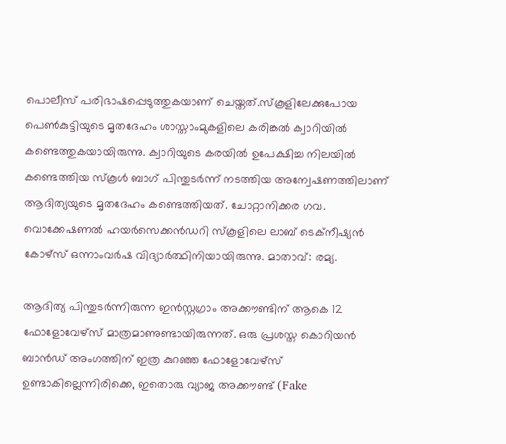പൊലീസ് പരിഭാഷപ്പെടുത്തുകയാണ് ചെയ്തത്.സ്‌കൂളിലേക്കുപോയ പെണ്‍കുട്ടിയുടെ മൃതദേഹം ശാസ്താംമുകളിലെ കരിങ്കല്‍ ക്വാറിയില്‍ കണ്ടെത്തുകയായിരുന്നു. ക്വാറിയുടെ കരയില്‍ ഉപേക്ഷിച്ച നിലയില്‍ കണ്ടെത്തിയ സ്‌കൂള്‍ ബാഗ് പിന്തുടര്‍ന്ന് നടത്തിയ അന്വേഷണത്തിലാണ് ആദിത്യയുടെ മൃതദേഹം കണ്ടെത്തിയത്. ചോറ്റാനിക്കര ഗവ. വൊക്കേഷണല്‍ ഹയര്‍സെക്കന്‍ഡറി സ്‌കൂളിലെ ലാബ് ടെക്‌നീഷ്യന്‍ കോഴ്‌സ് ഒന്നാംവര്‍ഷ വിദ്യാര്‍ത്ഥിനിയായിരുന്നു. മാതാവ്: രമ്യ.

ആദിത്യ പിന്തുടര്‍ന്നിരുന്ന ഇന്‍സ്റ്റഗ്രാം അക്കൗണ്ടിന് ആകെ 12 ഫോളോവേഴ്സ് മാത്രമാണുണ്ടായിരുന്നത്. ഒരു പ്രശസ്ത കൊറിയന്‍ ബാന്‍ഡ് അംഗത്തിന് ഇത്ര കുറഞ്ഞ ഫോളോവേഴ്സ് ഉണ്ടാകില്ലെന്നിരിക്കെ, ഇതൊരു വ്യാജ അക്കൗണ്ട് (Fake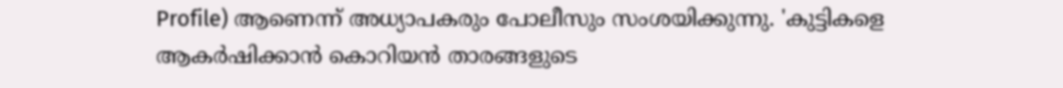Profile) ആണെന്ന് അധ്യാപകരും പോലീസും സംശയിക്കുന്നു. 'കുട്ടികളെ ആകര്‍ഷിക്കാന്‍ കൊറിയന്‍ താരങ്ങളുടെ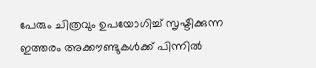പേരും ചിത്രവും ഉപയോഗിച്ച് സൃഷ്ടിക്കുന്ന ഇത്തരം അക്കൗണ്ടുകള്‍ക്ക് പിന്നില്‍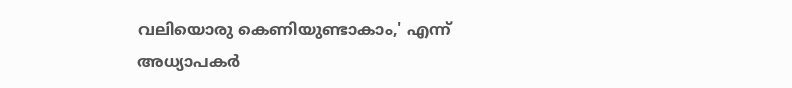വലിയൊരു കെണിയുണ്ടാകാം,' എന്ന് അധ്യാപകര്‍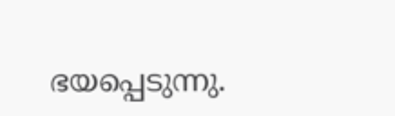ഭയപ്പെടുന്നു.